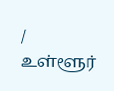/
உள்ளூர்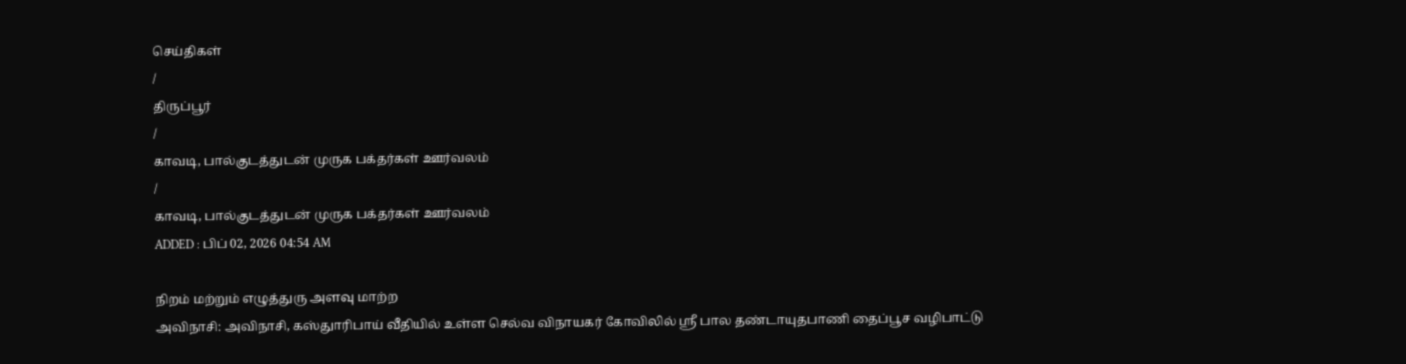செய்திகள்
/
திருப்பூர்
/
காவடி, பால்குடத்துடன் முருக பக்தர்கள் ஊர்வலம்
/
காவடி, பால்குடத்துடன் முருக பக்தர்கள் ஊர்வலம்
ADDED : பிப் 02, 2026 04:54 AM

நிறம் மற்றும் எழுத்துரு அளவு மாற்ற
அவிநாசி: அவிநாசி, கஸ்துாரிபாய் வீதியில் உள்ள செல்வ விநாயகர் கோவிலில் ஸ்ரீ பால தண்டாயுதபாணி தைப்பூச வழிபாட்டு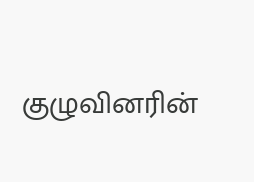குழுவினரின்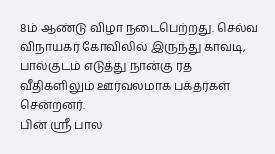8ம் ஆண்டு விழா நடைபெற்றது. செல்வ விநாயகர் கோவிலில் இருந்து காவடி, பால்குடம் எடுத்து நான்கு ரத வீதிகளிலும் ஊர்வலமாக பக்தர்கள் சென்றனர்.
பின் ஸ்ரீ பால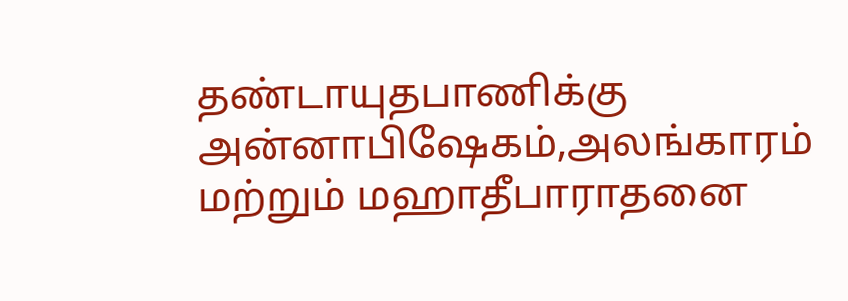தண்டாயுதபாணிக்கு அன்னாபிஷேகம்,அலங்காரம் மற்றும் மஹாதீபாராதனை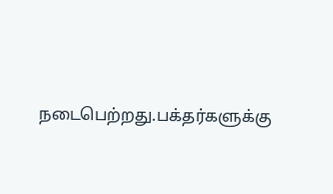நடைபெற்றது.பக்தர்களுக்கு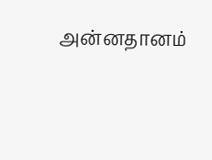அன்னதானம்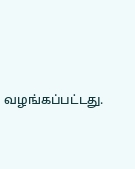வழங்கப்பட்டது.